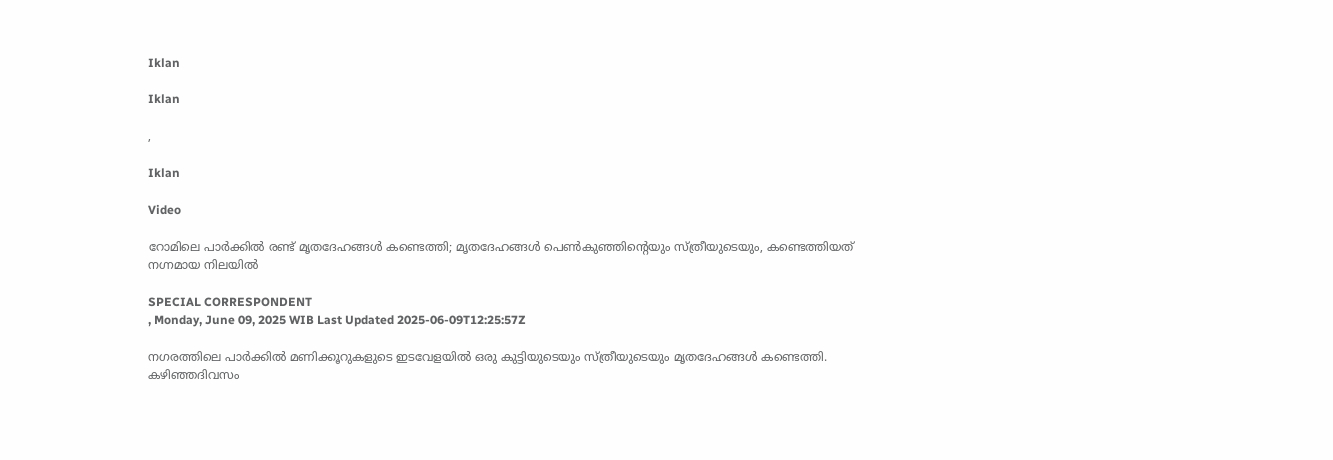Iklan

Iklan

,

Iklan

Video

റോമിലെ പാർക്കിൽ രണ്ട് മൃതദേഹങ്ങൾ കണ്ടെത്തി; മൃതദേഹങ്ങൾ പെൺകുഞ്ഞിന്റെയും സ്ത്രീയുടെയും, കണ്ടെത്തിയത് നഗ്നമായ നിലയിൽ

SPECIAL CORRESPONDENT
, Monday, June 09, 2025 WIB Last Updated 2025-06-09T12:25:57Z

നഗരത്തിലെ പാർക്കിൽ മണിക്കൂറുകളുടെ ഇടവേളയിൽ ഒരു കുട്ടിയുടെയും സ്ത്രീയുടെയും മൃതദേഹങ്ങൾ കണ്ടെത്തി. കഴിഞ്ഞദിവസം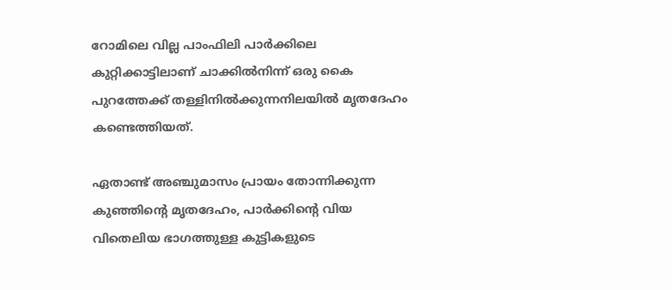റോമിലെ വില്ല പാംഫിലി പാർക്കിലെ കുറ്റിക്കാട്ടിലാണ് ചാക്കിൽനിന്ന് ഒരു കൈ പുറത്തേക്ക് തള്ളിനിൽക്കുന്നനിലയിൽ മൃതദേഹം കണ്ടെത്തിയത്.

ഏതാണ്ട് അഞ്ചുമാസം പ്രായം തോന്നിക്കുന്ന കുഞ്ഞിന്റെ മൃതദേഹം, പാർക്കിന്റെ വിയ വിതെലിയ ഭാഗത്തുള്ള കുട്ടികളുടെ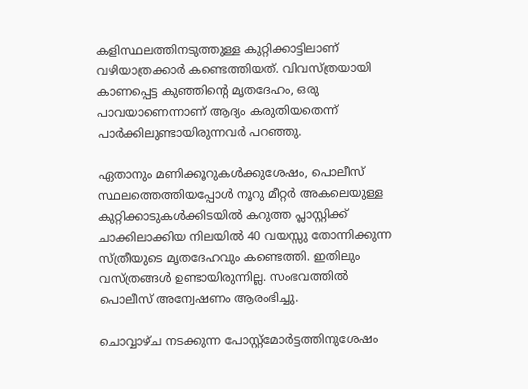കളിസ്ഥലത്തിനടുത്തുള്ള കുറ്റിക്കാട്ടിലാണ് വഴിയാത്രക്കാർ കണ്ടെത്തിയത്. വിവസ്ത്രയായി കാണപ്പെട്ട കുഞ്ഞിന്റെ മൃതദേഹം, ഒരു പാവയാണെന്നാണ് ആദ്യം കരുതിയതെന്ന് പാർക്കിലുണ്ടായിരുന്നവർ പറഞ്ഞു.

ഏതാനും മണിക്കൂറുകൾക്കുശേഷം, പൊലീസ് സ്ഥലത്തെത്തിയപ്പോൾ നൂറു മീറ്റർ അകലെയുള്ള കുറ്റിക്കാടുകൾക്കിടയിൽ കറുത്ത പ്ലാസ്റ്റിക്ക് ചാക്കിലാക്കിയ നിലയിൽ 40 വയസ്സു തോന്നിക്കുന്ന സ്ത്രീയുടെ മൃതദേഹവും കണ്ടെത്തി. ഇതിലും വസ്ത്രങ്ങൾ ഉണ്ടായിരുന്നില്ല. സംഭവത്തിൽ പൊലീസ് അന്വേഷണം ആരംഭിച്ചു.

ചൊവ്വാഴ്ച നടക്കുന്ന പോസ്റ്റ്‌മോർട്ടത്തിനുശേഷം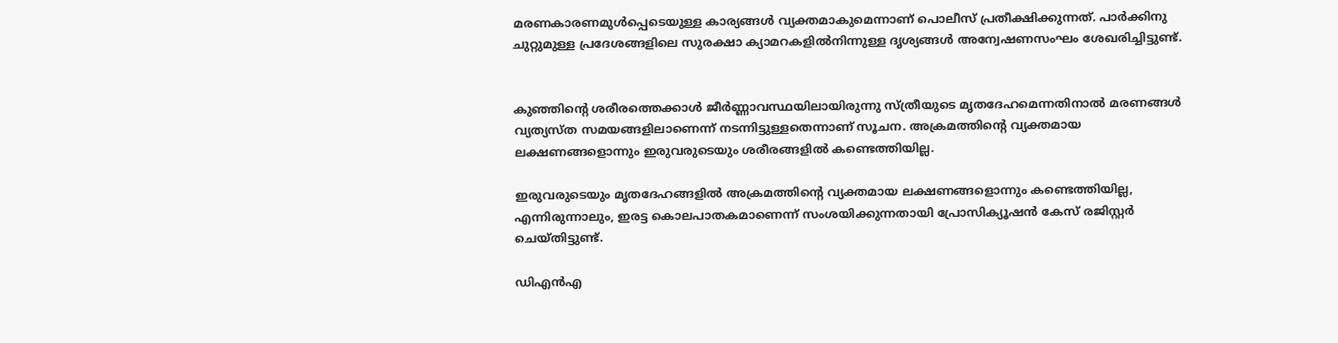മരണകാരണമുൾപ്പെടെയുള്ള കാര്യങ്ങൾ വ്യക്തമാകുമെന്നാണ് പൊലീസ് പ്രതീക്ഷിക്കുന്നത്. പാർക്കിനു ചുറ്റുമുള്ള പ്രദേശങ്ങളിലെ സുരക്ഷാ ക്യാമറകളിൽനിന്നുള്ള ദൃശ്യങ്ങൾ അന്വേഷണസംഘം ശേഖരിച്ചിട്ടുണ്ട്.


കുഞ്ഞിന്റെ ശരീരത്തെക്കാൾ ജീർണ്ണാവസ്ഥയിലായിരുന്നു സ്ത്രീയുടെ മൃതദേഹമെന്നതിനാൽ മരണങ്ങൾ വ്യത്യസ്ത സമയങ്ങളിലാണെന്ന് നടന്നിട്ടുള്ളതെന്നാണ് സൂചന. അക്രമത്തിന്റെ വ്യക്തമായ ലക്ഷണങ്ങളൊന്നും ഇരുവരുടെയും ശരീരങ്ങളിൽ കണ്ടെത്തിയില്ല.

ഇരുവരുടെയും മൃതദേഹങ്ങളിൽ അക്രമത്തിന്റെ വ്യക്തമായ ലക്ഷണങ്ങളൊന്നും കണ്ടെത്തിയില്ല, എന്നിരുന്നാലും, ഇരട്ട കൊലപാതകമാണെന്ന് സംശയിക്കുന്നതായി പ്രോസിക്യൂഷൻ കേസ് രജിസ്റ്റർ ചെയ്തിട്ടുണ്ട്.

ഡിഎൻഎ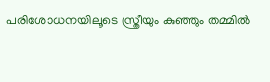പരിശോധനയിലൂടെ സ്ത്രീയും കുഞ്ഞും തമ്മിൽ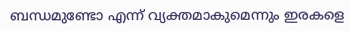ബന്ധമുണ്ടോ എന്ന് വ്യക്തമാകുമെന്നും ഇരകളെ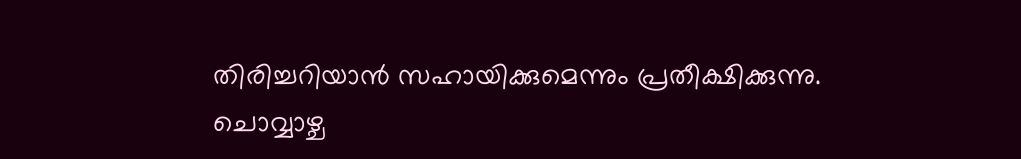തിരിച്ചറിയാൻ സഹായിക്കുമെന്നും പ്രതീക്ഷിക്കുന്നു. ചൊവ്വാഴ്ച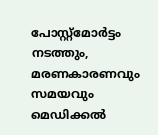പോസ്റ്റ്‌മോർട്ടം നടത്തും, മരണകാരണവും സമയവും മെഡിക്കൽ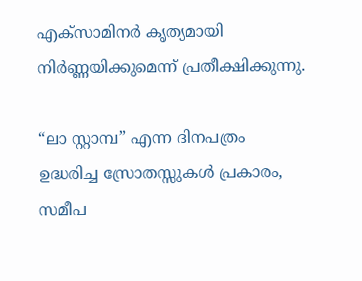എക്‌സാമിനർ കൃത്യമായി നിർണ്ണയിക്കുമെന്ന് പ്രതീക്ഷിക്കുന്നു.

“ലാ സ്റ്റാമ്പ” എന്ന ദിനപത്രം ഉദ്ധരിച്ച സ്രോതസ്സുകൾ പ്രകാരം, സമീപ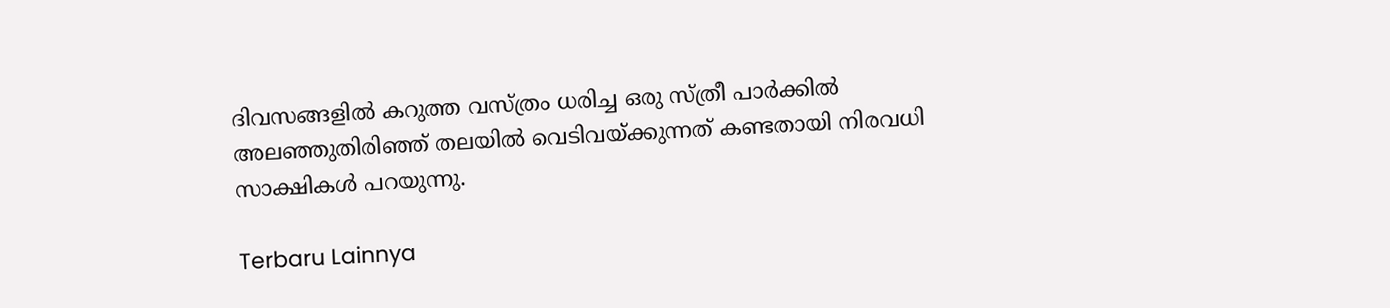ദിവസങ്ങളിൽ കറുത്ത വസ്ത്രം ധരിച്ച ഒരു സ്ത്രീ പാർക്കിൽ അലഞ്ഞുതിരിഞ്ഞ് തലയിൽ വെടിവയ്ക്കുന്നത് കണ്ടതായി നിരവധി സാക്ഷികൾ പറയുന്നു.

Terbaru Lainnya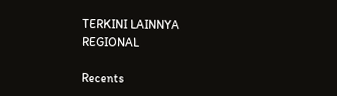TERKINI LAINNYA
REGIONAL

Recents